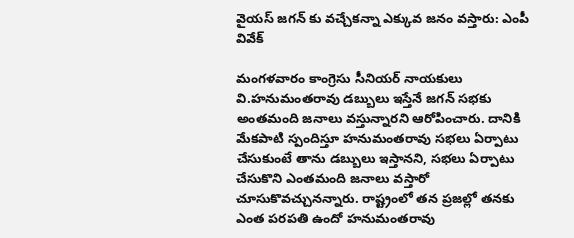వైయస్ జగన్ కు వచ్చేకన్నా ఎక్కువ జనం వస్తారు: ఎంపీ వివేక్

మంగళవారం కాంగ్రెసు సీనియర్ నాయకులు వి.హనుమంతరావు డబ్బులు ఇస్తేనే జగన్ సభకు అంతమంది జనాలు వస్తున్నారని ఆరోపించారు. దానికి మేకపాటి స్పందిస్తూ హనుమంతరావు సభలు ఏర్పాటు చేసుకుంటే తాను డబ్బులు ఇస్తానని, సభలు ఏర్పాటు చేసుకొని ఎంతమంది జనాలు వస్తారో చూసుకొవచ్చునన్నారు. రాష్ట్రంలో తన ప్రజల్లో తనకు ఎంత పరపతి ఉందో హనుమంతరావు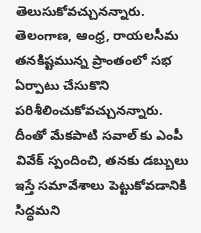తెలుసుకోవచ్చునన్నారు. తెలంగాణ, ఆంధ్ర, రాయలసీమ తనకిష్టమున్న ప్రాంతంలో సభ ఏర్పాటు చేసుకొని పరిశీలించుకోవచ్చునన్నారు. దీంతో మేకపాటి సవాల్ కు ఎంపీ వివేక్ స్పందించి, తనకు డబ్బులు ఇస్తే సమావేశాలు పెట్టుకోవడానికి సిద్ధమని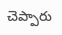చెప్పారు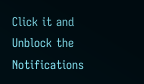Click it and Unblock the Notifications